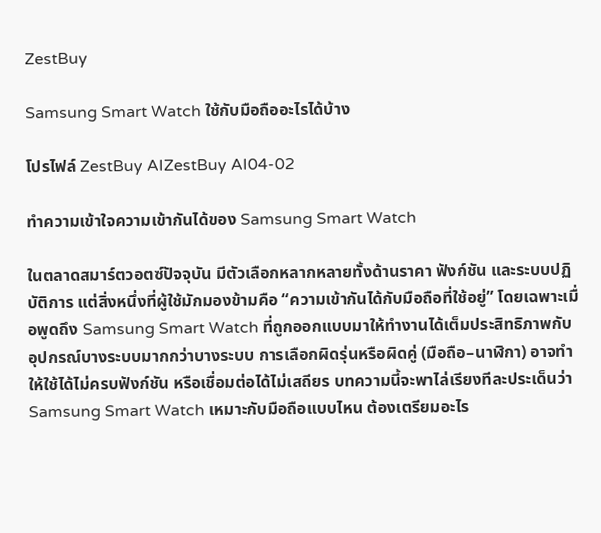ZestBuy

Samsung Smart Watch ใช้กับมือถืออะไรได้บ้าง

โปรไฟล์ ZestBuy AIZestBuy AI04-02

ทำความเข้าใจความเข้ากันได้ของ Samsung Smart Watch

ในตลาดสมาร์ตวอตซ์ปัจจุบัน มีตัวเลือกหลากหลายทั้งด้านราคา ฟังก์ชัน และระบบปฏิบัติการ แต่สิ่งหนึ่งที่ผู้ใช้มักมองข้ามคือ “ความเข้ากันได้กับมือถือที่ใช้อยู่” โดยเฉพาะเมื่อพูดถึง Samsung Smart Watch ที่ถูกออกแบบมาให้ทำงานได้เต็มประสิทธิภาพกับอุปกรณ์บางระบบมากกว่าบางระบบ การเลือกผิดรุ่นหรือผิดคู่ (มือถือ–นาฬิกา) อาจทำให้ใช้ได้ไม่ครบฟังก์ชัน หรือเชื่อมต่อได้ไม่เสถียร บทความนี้จะพาไล่เรียงทีละประเด็นว่า Samsung Smart Watch เหมาะกับมือถือแบบไหน ต้องเตรียมอะไร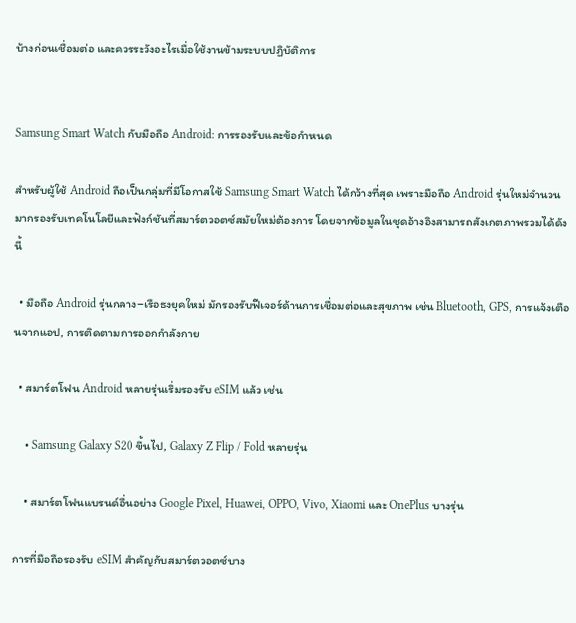บ้างก่อนเชื่อมต่อ และควรระวังอะไรเมื่อใช้งานข้ามระบบปฏิบัติการ


Samsung Smart Watch กับมือถือ Android: การรองรับและข้อกำหนด

สำหรับผู้ใช้ Android ถือเป็นกลุ่มที่มีโอกาสใช้ Samsung Smart Watch ได้กว้างที่สุด เพราะมือถือ Android รุ่นใหม่จำนวนมากรองรับเทคโนโลยีและฟังก์ชันที่สมาร์ตวอตซ์สมัยใหม่ต้องการ โดยจากข้อมูลในชุดอ้างอิงสามารถสังเกตภาพรวมได้ดังนี้

  • มือถือ Android รุ่นกลาง–เรือธงยุคใหม่ มักรองรับฟีเจอร์ด้านการเชื่อมต่อและสุขภาพ เช่น Bluetooth, GPS, การแจ้งเตือนจากแอป, การติดตามการออกกำลังกาย

  • สมาร์ตโฟน Android หลายรุ่นเริ่มรองรับ eSIM แล้ว เช่น

    • Samsung Galaxy S20 ขึ้นไป, Galaxy Z Flip / Fold หลายรุ่น

    • สมาร์ตโฟนแบรนด์อื่นอย่าง Google Pixel, Huawei, OPPO, Vivo, Xiaomi และ OnePlus บางรุ่น

การที่มือถือรองรับ eSIM สำคัญกับสมาร์ตวอตซ์บาง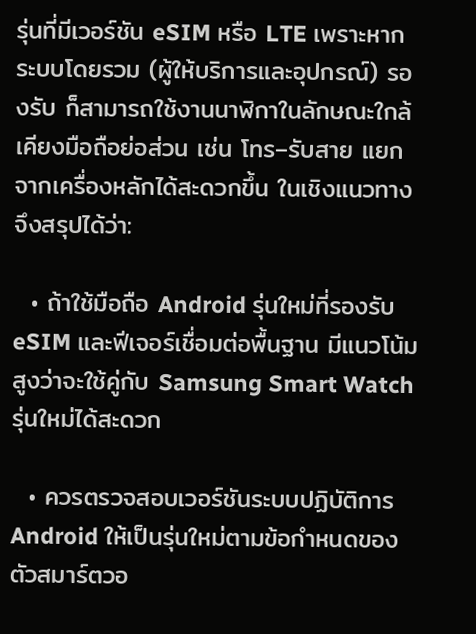รุ่นที่มีเวอร์ชัน eSIM หรือ LTE เพราะหากระบบโดยรวม (ผู้ให้บริการและอุปกรณ์) รองรับ ก็สามารถใช้งานนาฬิกาในลักษณะใกล้เคียงมือถือย่อส่วน เช่น โทร–รับสาย แยกจากเครื่องหลักได้สะดวกขึ้น ในเชิงแนวทางจึงสรุปได้ว่า:

  • ถ้าใช้มือถือ Android รุ่นใหม่ที่รองรับ eSIM และฟีเจอร์เชื่อมต่อพื้นฐาน มีแนวโน้มสูงว่าจะใช้คู่กับ Samsung Smart Watch รุ่นใหม่ได้สะดวก

  • ควรตรวจสอบเวอร์ชันระบบปฏิบัติการ Android ให้เป็นรุ่นใหม่ตามข้อกำหนดของตัวสมาร์ตวอ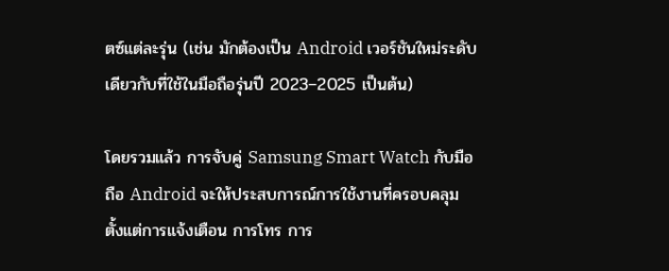ตซ์แต่ละรุ่น (เช่น มักต้องเป็น Android เวอร์ชันใหม่ระดับเดียวกับที่ใช้ในมือถือรุ่นปี 2023–2025 เป็นต้น)

โดยรวมแล้ว การจับคู่ Samsung Smart Watch กับมือถือ Android จะให้ประสบการณ์การใช้งานที่ครอบคลุม ตั้งแต่การแจ้งเตือน การโทร การ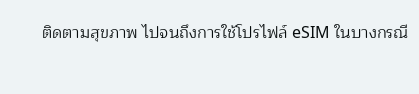ติดตามสุขภาพ ไปจนถึงการใช้โปรไฟล์ eSIM ในบางกรณี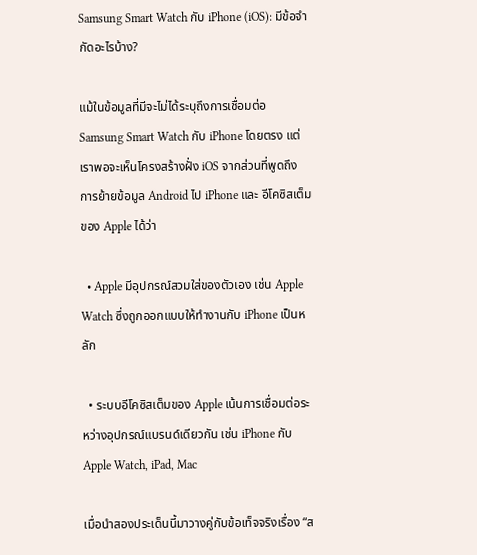Samsung Smart Watch กับ iPhone (iOS): มีข้อจำกัดอะไรบ้าง?

แม้ในข้อมูลที่มีจะไม่ได้ระบุถึงการเชื่อมต่อ Samsung Smart Watch กับ iPhone โดยตรง แต่เราพอจะเห็นโครงสร้างฝั่ง iOS จากส่วนที่พูดถึง การย้ายข้อมูล Android ไป iPhone และ อีโคซิสเต็มของ Apple ได้ว่า

  • Apple มีอุปกรณ์สวมใส่ของตัวเอง เช่น Apple Watch ซึ่งถูกออกแบบให้ทำงานกับ iPhone เป็นหลัก

  • ระบบอีโคซิสเต็มของ Apple เน้นการเชื่อมต่อระหว่างอุปกรณ์แบรนด์เดียวกัน เช่น iPhone กับ Apple Watch, iPad, Mac

เมื่อนำสองประเด็นนี้มาวางคู่กับข้อเท็จจริงเรื่อง “ส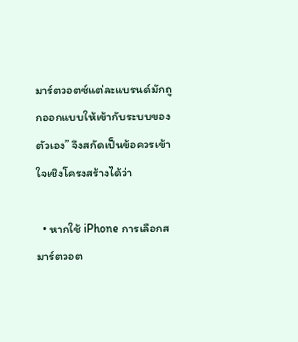มาร์ตวอตซ์แต่ละแบรนด์มักถูกออกแบบให้เข้ากับระบบของตัวเอง” จึงสกัดเป็นข้อควรเข้าใจเชิงโครงสร้างได้ว่า

  • หากใช้ iPhone การเลือกสมาร์ตวอต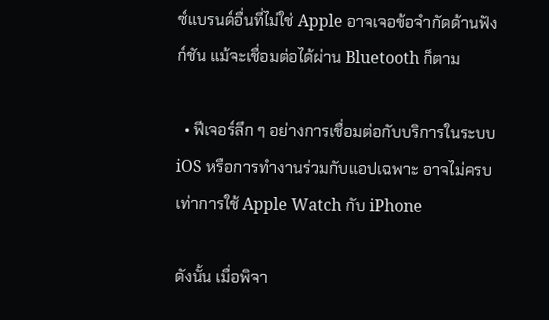ซ์แบรนด์อื่นที่ไม่ใช่ Apple อาจเจอข้อจำกัดด้านฟังก์ชัน แม้จะเชื่อมต่อได้ผ่าน Bluetooth ก็ตาม

  • ฟีเจอร์ลึก ๆ อย่างการเชื่อมต่อกับบริการในระบบ iOS หรือการทำงานร่วมกับแอปเฉพาะ อาจไม่ครบเท่าการใช้ Apple Watch กับ iPhone

ดังนั้น เมื่อพิจา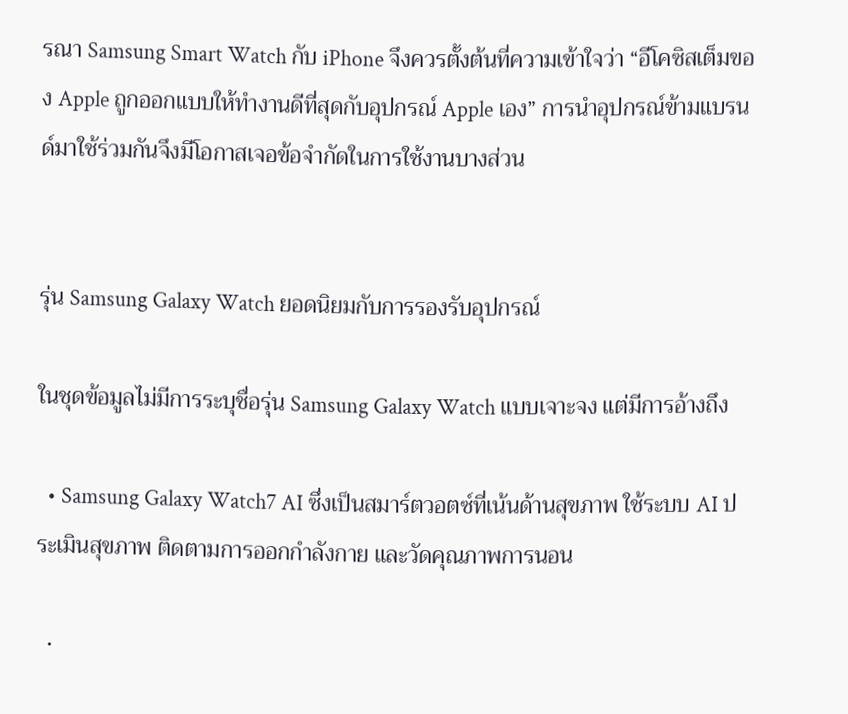รณา Samsung Smart Watch กับ iPhone จึงควรตั้งต้นที่ความเข้าใจว่า “อีโคซิสเต็มของ Apple ถูกออกแบบให้ทำงานดีที่สุดกับอุปกรณ์ Apple เอง” การนำอุปกรณ์ข้ามแบรนด์มาใช้ร่วมกันจึงมีโอกาสเจอข้อจำกัดในการใช้งานบางส่วน


รุ่น Samsung Galaxy Watch ยอดนิยมกับการรองรับอุปกรณ์

ในชุดข้อมูลไม่มีการระบุชื่อรุ่น Samsung Galaxy Watch แบบเจาะจง แต่มีการอ้างถึง

  • Samsung Galaxy Watch7 AI ซึ่งเป็นสมาร์ตวอตซ์ที่เน้นด้านสุขภาพ ใช้ระบบ AI ประเมินสุขภาพ ติดตามการออกกำลังกาย และวัดคุณภาพการนอน

  •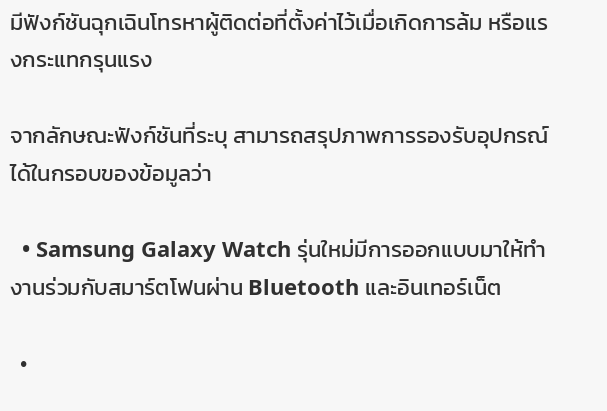มีฟังก์ชันฉุกเฉินโทรหาผู้ติดต่อที่ตั้งค่าไว้เมื่อเกิดการล้ม หรือแรงกระแทกรุนแรง

จากลักษณะฟังก์ชันที่ระบุ สามารถสรุปภาพการรองรับอุปกรณ์ได้ในกรอบของข้อมูลว่า

  • Samsung Galaxy Watch รุ่นใหม่มีการออกแบบมาให้ทำงานร่วมกับสมาร์ตโฟนผ่าน Bluetooth และอินเทอร์เน็ต

  •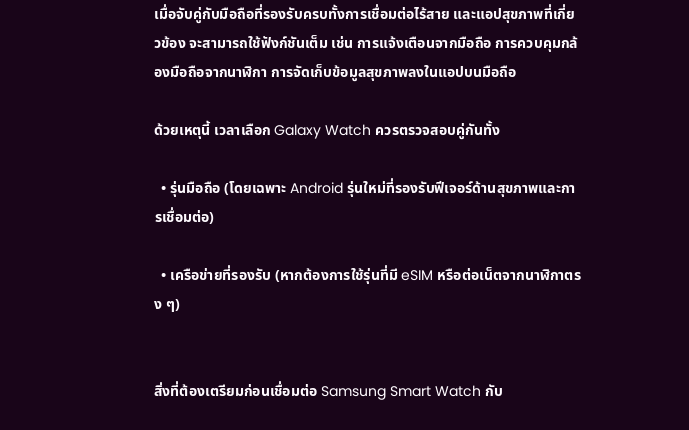เมื่อจับคู่กับมือถือที่รองรับครบทั้งการเชื่อมต่อไร้สาย และแอปสุขภาพที่เกี่ยวข้อง จะสามารถใช้ฟังก์ชันเต็ม เช่น การแจ้งเตือนจากมือถือ การควบคุมกล้องมือถือจากนาฬิกา การจัดเก็บข้อมูลสุขภาพลงในแอปบนมือถือ

ด้วยเหตุนี้ เวลาเลือก Galaxy Watch ควรตรวจสอบคู่กันทั้ง

  • รุ่นมือถือ (โดยเฉพาะ Android รุ่นใหม่ที่รองรับฟีเจอร์ด้านสุขภาพและการเชื่อมต่อ)

  • เครือข่ายที่รองรับ (หากต้องการใช้รุ่นที่มี eSIM หรือต่อเน็ตจากนาฬิกาตรง ๆ)


สิ่งที่ต้องเตรียมก่อนเชื่อมต่อ Samsung Smart Watch กับ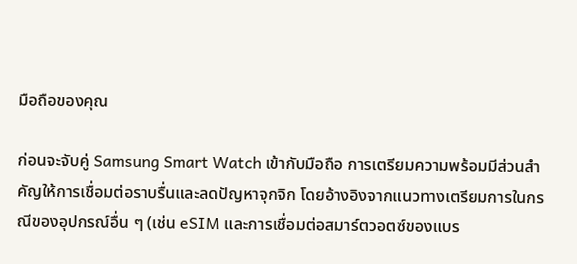มือถือของคุณ

ก่อนจะจับคู่ Samsung Smart Watch เข้ากับมือถือ การเตรียมความพร้อมมีส่วนสำคัญให้การเชื่อมต่อราบรื่นและลดปัญหาจุกจิก โดยอ้างอิงจากแนวทางเตรียมการในกรณีของอุปกรณ์อื่น ๆ (เช่น eSIM และการเชื่อมต่อสมาร์ตวอตซ์ของแบร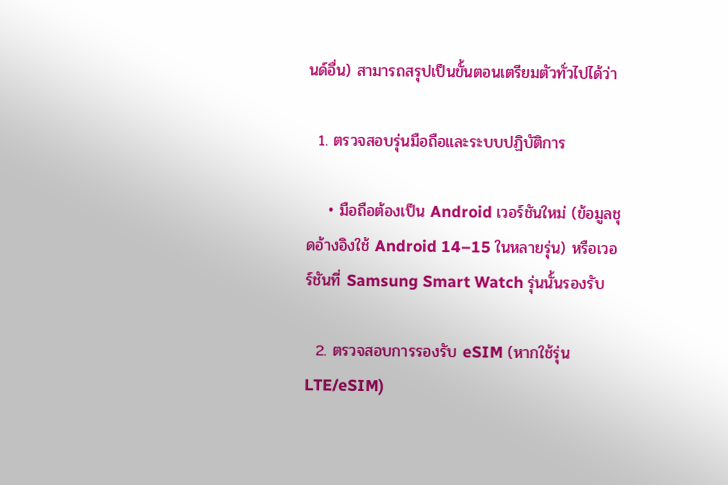นด์อื่น) สามารถสรุปเป็นขั้นตอนเตรียมตัวทั่วไปได้ว่า

  1. ตรวจสอบรุ่นมือถือและระบบปฏิบัติการ

    • มือถือต้องเป็น Android เวอร์ชันใหม่ (ข้อมูลชุดอ้างอิงใช้ Android 14–15 ในหลายรุ่น) หรือเวอร์ชันที่ Samsung Smart Watch รุ่นนั้นรองรับ

  2. ตรวจสอบการรองรับ eSIM (หากใช้รุ่น LTE/eSIM)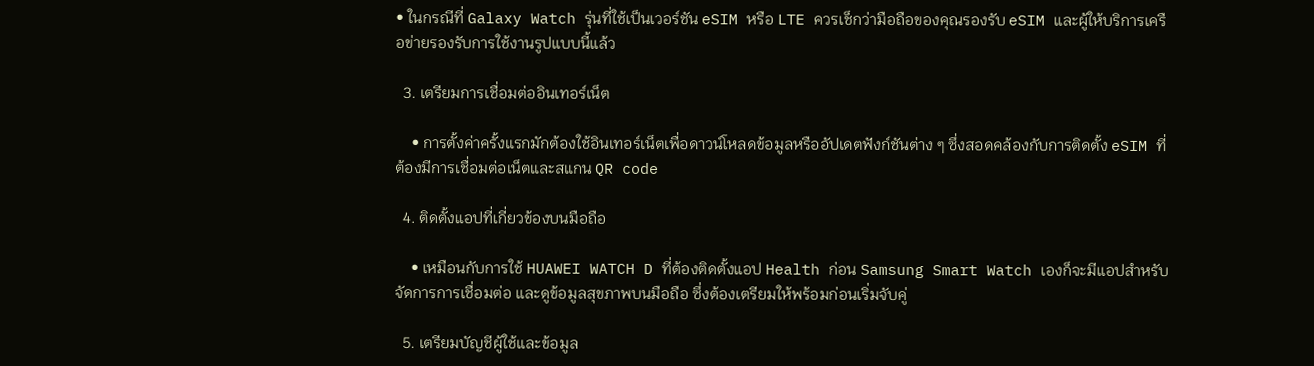• ในกรณีที่ Galaxy Watch รุ่นที่ใช้เป็นเวอร์ชัน eSIM หรือ LTE ควรเช็กว่ามือถือของคุณรองรับ eSIM และผู้ให้บริการเครือข่ายรองรับการใช้งานรูปแบบนี้แล้ว

  3. เตรียมการเชื่อมต่ออินเทอร์เน็ต

    • การตั้งค่าครั้งแรกมักต้องใช้อินเทอร์เน็ตเพื่อดาวน์โหลดข้อมูลหรืออัปเดตฟังก์ชันต่าง ๆ ซึ่งสอดคล้องกับการติดตั้ง eSIM ที่ต้องมีการเชื่อมต่อเน็ตและสแกน QR code

  4. ติดตั้งแอปที่เกี่ยวข้องบนมือถือ

    • เหมือนกับการใช้ HUAWEI WATCH D ที่ต้องติดตั้งแอป Health ก่อน Samsung Smart Watch เองก็จะมีแอปสำหรับจัดการการเชื่อมต่อ และดูข้อมูลสุขภาพบนมือถือ ซึ่งต้องเตรียมให้พร้อมก่อนเริ่มจับคู่

  5. เตรียมบัญชีผู้ใช้และข้อมูล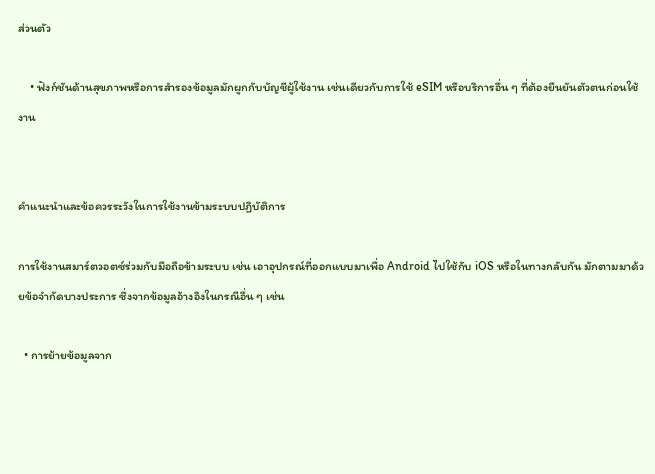ส่วนตัว

    • ฟังก์ชันด้านสุขภาพหรือการสำรองข้อมูลมักผูกกับบัญชีผู้ใช้งาน เช่นเดียวกับการใช้ eSIM หรือบริการอื่น ๆ ที่ต้องยืนยันตัวตนก่อนใช้งาน


คำแนะนำและข้อควรระวังในการใช้งานข้ามระบบปฏิบัติการ

การใช้งานสมาร์ตวอตซ์ร่วมกับมือถือข้ามระบบ เช่น เอาอุปกรณ์ที่ออกแบบมาเพื่อ Android ไปใช้กับ iOS หรือในทางกลับกัน มักตามมาด้วยข้อจำกัดบางประการ ซึ่งจากข้อมูลอ้างอิงในกรณีอื่น ๆ เช่น

  • การย้ายข้อมูลจาก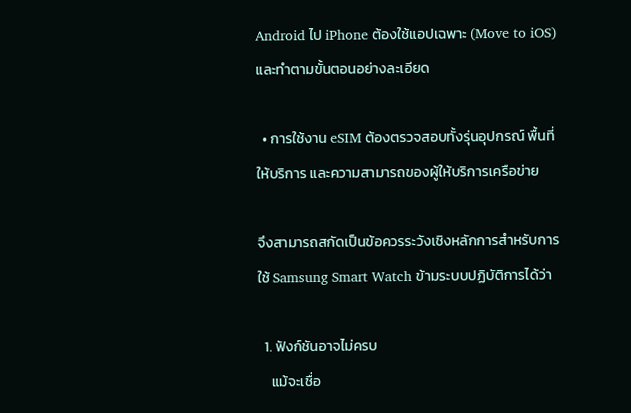Android ไป iPhone ต้องใช้แอปเฉพาะ (Move to iOS) และทําตามขั้นตอนอย่างละเอียด

  • การใช้งาน eSIM ต้องตรวจสอบทั้งรุ่นอุปกรณ์ พื้นที่ให้บริการ และความสามารถของผู้ให้บริการเครือข่าย

จึงสามารถสกัดเป็นข้อควรระวังเชิงหลักการสำหรับการใช้ Samsung Smart Watch ข้ามระบบปฏิบัติการได้ว่า

  1. ฟังก์ชันอาจไม่ครบ
    แม้จะเชื่อ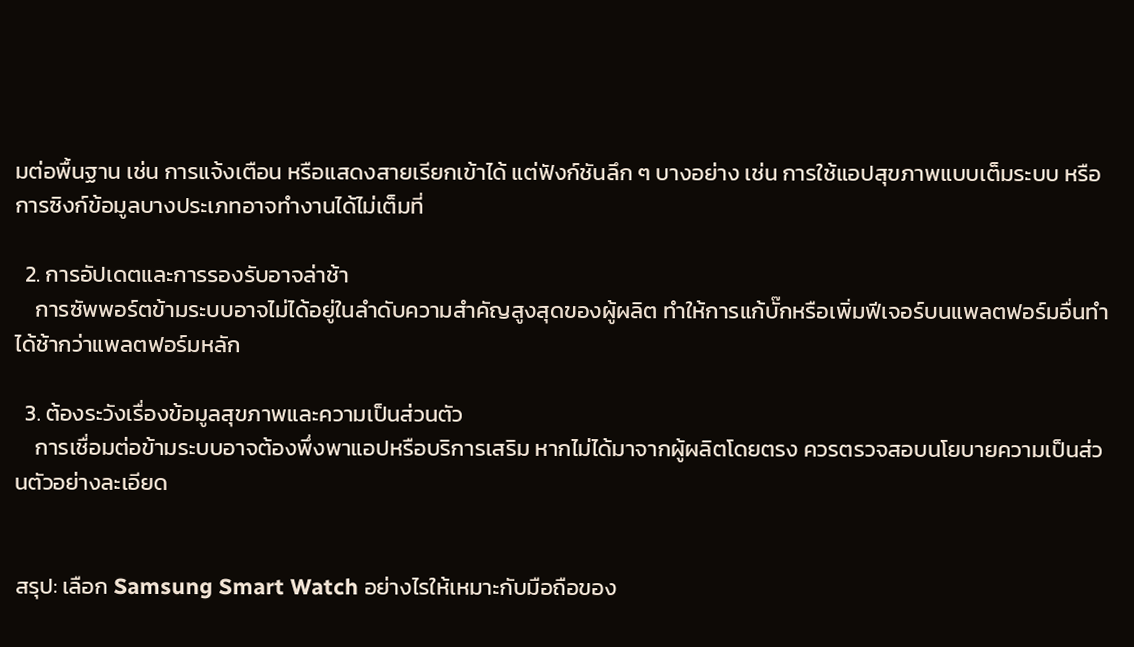มต่อพื้นฐาน เช่น การแจ้งเตือน หรือแสดงสายเรียกเข้าได้ แต่ฟังก์ชันลึก ๆ บางอย่าง เช่น การใช้แอปสุขภาพแบบเต็มระบบ หรือการซิงก์ข้อมูลบางประเภทอาจทำงานได้ไม่เต็มที่

  2. การอัปเดตและการรองรับอาจล่าช้า
    การซัพพอร์ตข้ามระบบอาจไม่ได้อยู่ในลำดับความสำคัญสูงสุดของผู้ผลิต ทำให้การแก้บั๊กหรือเพิ่มฟีเจอร์บนแพลตฟอร์มอื่นทำได้ช้ากว่าแพลตฟอร์มหลัก

  3. ต้องระวังเรื่องข้อมูลสุขภาพและความเป็นส่วนตัว
    การเชื่อมต่อข้ามระบบอาจต้องพึ่งพาแอปหรือบริการเสริม หากไม่ได้มาจากผู้ผลิตโดยตรง ควรตรวจสอบนโยบายความเป็นส่วนตัวอย่างละเอียด


สรุป: เลือก Samsung Smart Watch อย่างไรให้เหมาะกับมือถือของ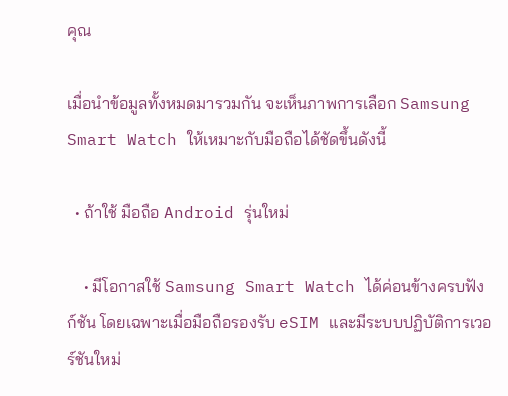คุณ

เมื่อนำข้อมูลทั้งหมดมารวมกัน จะเห็นภาพการเลือก Samsung Smart Watch ให้เหมาะกับมือถือได้ชัดขึ้นดังนี้

  • ถ้าใช้ มือถือ Android รุ่นใหม่

    • มีโอกาสใช้ Samsung Smart Watch ได้ค่อนข้างครบฟังก์ชัน โดยเฉพาะเมื่อมือถือรองรับ eSIM และมีระบบปฏิบัติการเวอร์ชันใหม่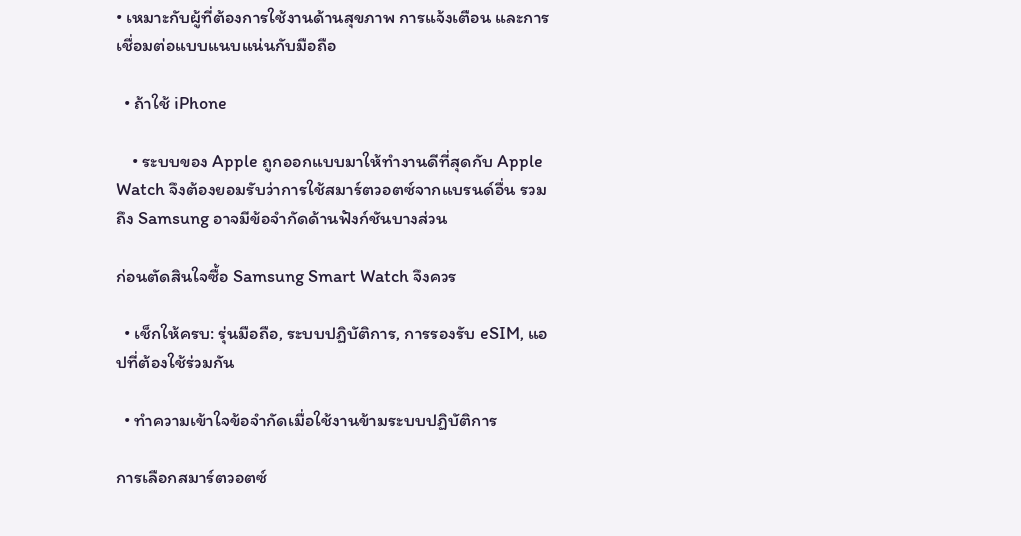• เหมาะกับผู้ที่ต้องการใช้งานด้านสุขภาพ การแจ้งเตือน และการเชื่อมต่อแบบแนบแน่นกับมือถือ

  • ถ้าใช้ iPhone

    • ระบบของ Apple ถูกออกแบบมาให้ทำงานดีที่สุดกับ Apple Watch จึงต้องยอมรับว่าการใช้สมาร์ตวอตซ์จากแบรนด์อื่น รวมถึง Samsung อาจมีข้อจำกัดด้านฟังก์ชันบางส่วน

ก่อนตัดสินใจซื้อ Samsung Smart Watch จึงควร

  • เช็กให้ครบ: รุ่นมือถือ, ระบบปฏิบัติการ, การรองรับ eSIM, แอปที่ต้องใช้ร่วมกัน

  • ทำความเข้าใจข้อจำกัดเมื่อใช้งานข้ามระบบปฏิบัติการ

การเลือกสมาร์ตวอตซ์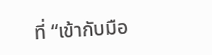ที่ “เข้ากับมือ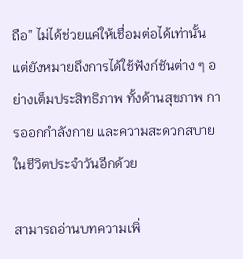ถือ” ไม่ได้ช่วยแค่ให้เชื่อมต่อได้เท่านั้น แต่ยังหมายถึงการได้ใช้ฟังก์ชันต่าง ๆ อย่างเต็มประสิทธิภาพ ทั้งด้านสุขภาพ การออกกำลังกาย และความสะดวกสบายในชีวิตประจำวันอีกด้วย

สามารถอ่านบทความเพิ่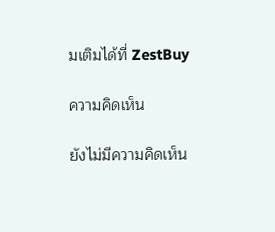มเติมได้ที่ ZestBuy

ความคิดเห็น

ยังไม่มีความคิดเห็น